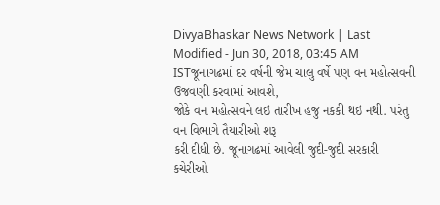DivyaBhaskar News Network | Last Modified - Jun 30, 2018, 03:45 AM ISTજૂનાગઢમાં દર વર્ષની જેમ ચાલુ વર્ષે પણ વન મહોત્સવની ઉજવણી કરવામાં આવશે,
જોકે વન મહોત્સવને લઇ તારીખ હજુ નકકી થઇ નથી. પરંતુ વન વિભાગે તૈયારીઓ શરૂ
કરી દીધી છે. જૂનાગઢમાં આવેલી જુદી-જુદી સરકારી કચેરીઓ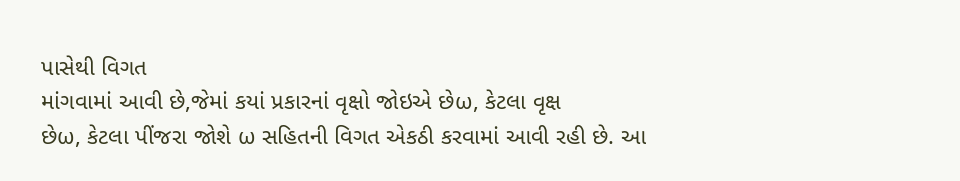પાસેથી વિગત
માંગવામાં આવી છે,જેમાં કયાં પ્રકારનાં વૃક્ષો જોઇએ છેω, કેટલા વૃક્ષ
છેω, કેટલા પીંજરા જોશે ω સહિતની વિગત એકઠી કરવામાં આવી રહી છે. આ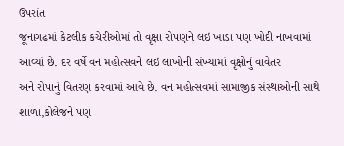ઉપરાંત
જૂનાગઢમાં કેટલીક કચેરીઓમાં તો વૃક્ષા રોપણને લઇ ખાડા પણ ખોદી નાખવામાં
આવ્યાં છે. દર વર્ષે વન મહોત્સવને લઇ લાખોની સંખ્યામાં વૃક્ષોનું વાવેતર
અને રોપાનું વિતરણ કરવામાં આવે છે. વન મહોત્સવમાં સામાજીક સંસ્થાઓની સાથે
શાળા,કોલેજને પણ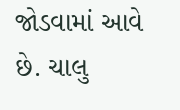જોડવામાં આવે છે. ચાલુ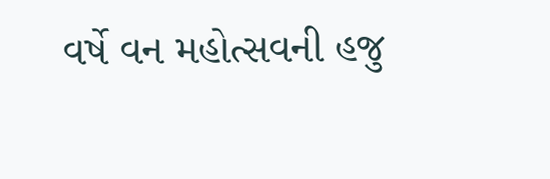વર્ષે વન મહોત્સવની હજુ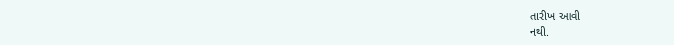તારીખ આવી
નથી.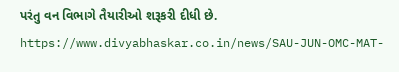પરંતુ વન વિભાગે તૈયારીઓ શરૂકરી દીધી છે.
https://www.divyabhaskar.co.in/news/SAU-JUN-OMC-MAT-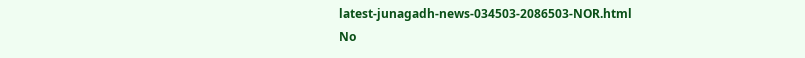latest-junagadh-news-034503-2086503-NOR.html
No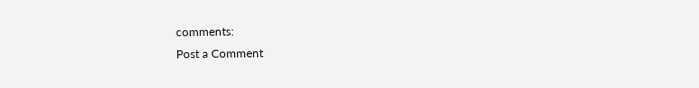comments:
Post a Comment